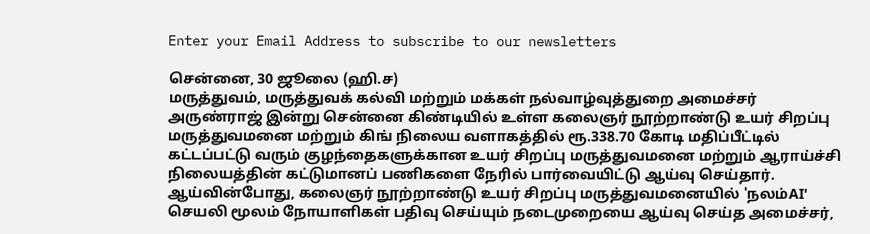Enter your Email Address to subscribe to our newsletters

சென்னை, 30 ஜூலை (ஹி.ச)
மருத்துவம், மருத்துவக் கல்வி மற்றும் மக்கள் நல்வாழ்வுத்துறை அமைச்சர் அருண்ராஜ் இன்று சென்னை கிண்டியில் உள்ள கலைஞர் நூற்றாண்டு உயர் சிறப்பு மருத்துவமனை மற்றும் கிங் நிலைய வளாகத்தில் ரூ.338.70 கோடி மதிப்பீட்டில் கட்டப்பட்டு வரும் குழந்தைகளுக்கான உயர் சிறப்பு மருத்துவமனை மற்றும் ஆராய்ச்சி நிலையத்தின் கட்டுமானப் பணிகளை நேரில் பார்வையிட்டு ஆய்வு செய்தார்.
ஆய்வின்போது, கலைஞர் நூற்றாண்டு உயர் சிறப்பு மருத்துவமனையில் 'நலம்AI' செயலி மூலம் நோயாளிகள் பதிவு செய்யும் நடைமுறையை ஆய்வு செய்த அமைச்சர்,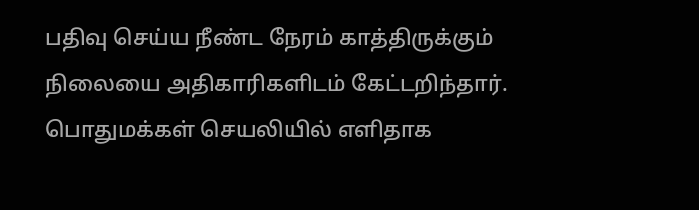பதிவு செய்ய நீண்ட நேரம் காத்திருக்கும் நிலையை அதிகாரிகளிடம் கேட்டறிந்தார். பொதுமக்கள் செயலியில் எளிதாக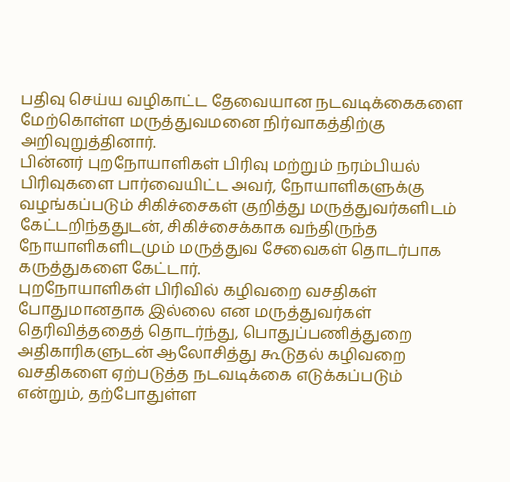பதிவு செய்ய வழிகாட்ட தேவையான நடவடிக்கைகளை மேற்கொள்ள மருத்துவமனை நிர்வாகத்திற்கு அறிவுறுத்தினார்.
பின்னர் புறநோயாளிகள் பிரிவு மற்றும் நரம்பியல் பிரிவுகளை பார்வையிட்ட அவர், நோயாளிகளுக்கு வழங்கப்படும் சிகிச்சைகள் குறித்து மருத்துவர்களிடம் கேட்டறிந்ததுடன், சிகிச்சைக்காக வந்திருந்த நோயாளிகளிடமும் மருத்துவ சேவைகள் தொடர்பாக கருத்துகளை கேட்டார்.
புறநோயாளிகள் பிரிவில் கழிவறை வசதிகள் போதுமானதாக இல்லை என மருத்துவர்கள் தெரிவித்ததைத் தொடர்ந்து, பொதுப்பணித்துறை அதிகாரிகளுடன் ஆலோசித்து கூடுதல் கழிவறை வசதிகளை ஏற்படுத்த நடவடிக்கை எடுக்கப்படும் என்றும், தற்போதுள்ள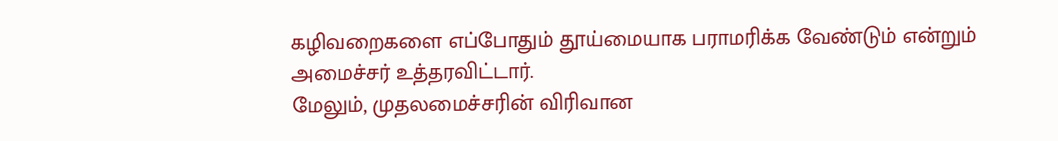கழிவறைகளை எப்போதும் தூய்மையாக பராமரிக்க வேண்டும் என்றும் அமைச்சர் உத்தரவிட்டார்.
மேலும், முதலமைச்சரின் விரிவான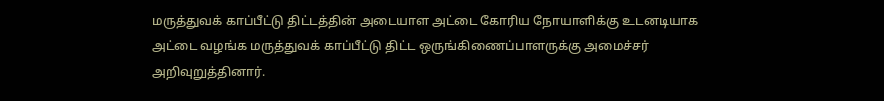மருத்துவக் காப்பீட்டு திட்டத்தின் அடையாள அட்டை கோரிய நோயாளிக்கு உடனடியாக அட்டை வழங்க மருத்துவக் காப்பீட்டு திட்ட ஒருங்கிணைப்பாளருக்கு அமைச்சர் அறிவுறுத்தினார்.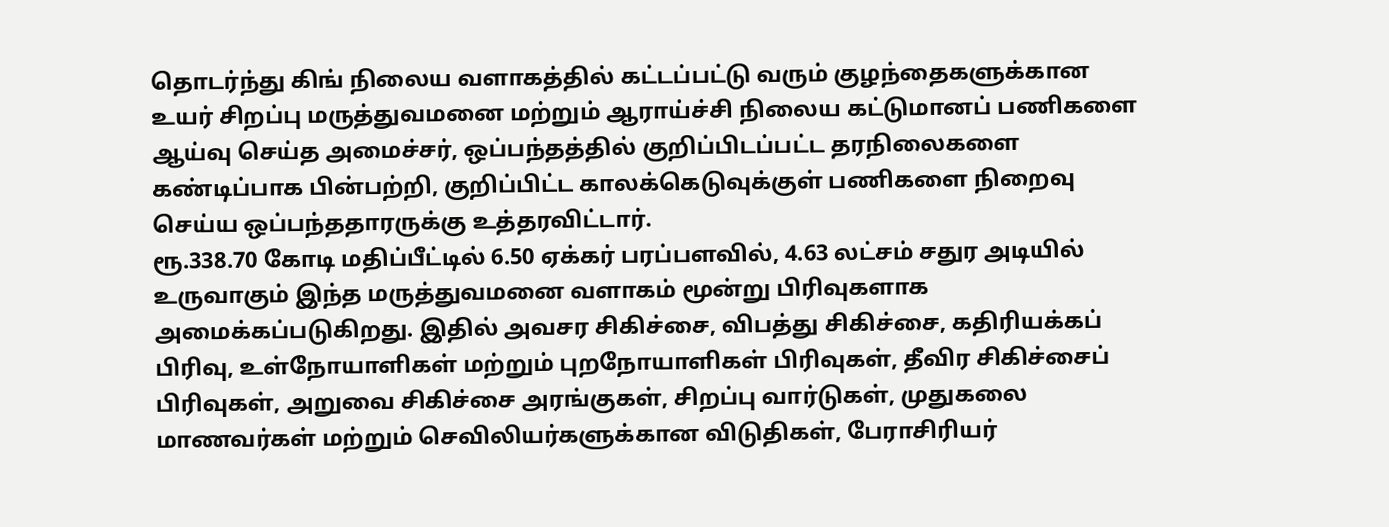தொடர்ந்து கிங் நிலைய வளாகத்தில் கட்டப்பட்டு வரும் குழந்தைகளுக்கான உயர் சிறப்பு மருத்துவமனை மற்றும் ஆராய்ச்சி நிலைய கட்டுமானப் பணிகளை ஆய்வு செய்த அமைச்சர், ஒப்பந்தத்தில் குறிப்பிடப்பட்ட தரநிலைகளை கண்டிப்பாக பின்பற்றி, குறிப்பிட்ட காலக்கெடுவுக்குள் பணிகளை நிறைவு செய்ய ஒப்பந்ததாரருக்கு உத்தரவிட்டார்.
ரூ.338.70 கோடி மதிப்பீட்டில் 6.50 ஏக்கர் பரப்பளவில், 4.63 லட்சம் சதுர அடியில் உருவாகும் இந்த மருத்துவமனை வளாகம் மூன்று பிரிவுகளாக அமைக்கப்படுகிறது. இதில் அவசர சிகிச்சை, விபத்து சிகிச்சை, கதிரியக்கப் பிரிவு, உள்நோயாளிகள் மற்றும் புறநோயாளிகள் பிரிவுகள், தீவிர சிகிச்சைப் பிரிவுகள், அறுவை சிகிச்சை அரங்குகள், சிறப்பு வார்டுகள், முதுகலை மாணவர்கள் மற்றும் செவிலியர்களுக்கான விடுதிகள், பேராசிரியர்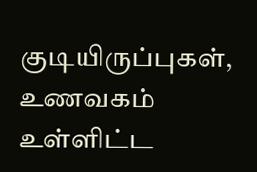குடியிருப்புகள், உணவகம் உள்ளிட்ட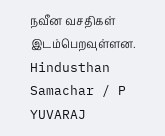நவீன வசதிகள் இடம்பெறவுள்ளன.
Hindusthan Samachar / P YUVARAJ